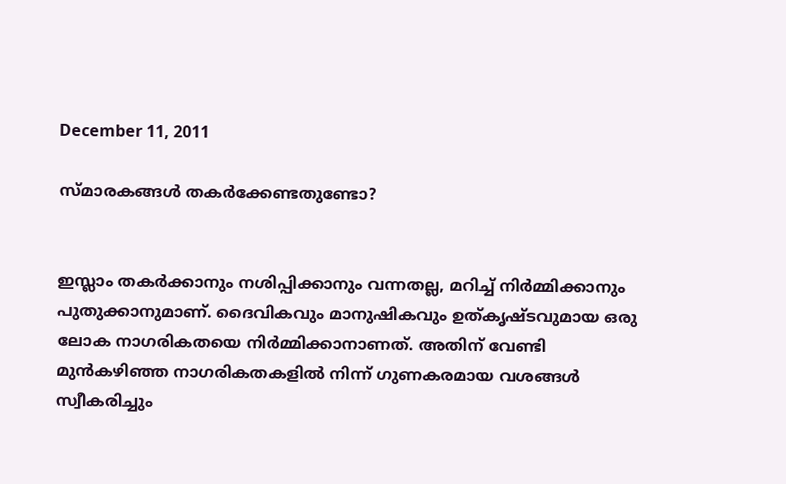December 11, 2011

സ്മാരകങ്ങൾ തകർക്കേണ്ടതുണ്ടോ?


ഇസ്ലാം തകര്‍ക്കാനും നശിപ്പിക്കാനും വന്നതല്ല, മറിച്ച്‌ നിര്‍മ്മിക്കാനും പുതുക്കാനുമാണ്‌. ദൈവികവും മാനുഷികവും ഉത്കൃഷ്ടവുമായ ഒരു ലോക നാഗരികതയെ നിര്‍മ്മിക്കാനാണത്‌. അതിന്‌ വേണ്ടി മുന്‍കഴിഞ്ഞ നാഗരികതകളിൽ നിന്ന്‌ ഗുണകരമായ വശങ്ങൾ സ്വീകരിച്ചും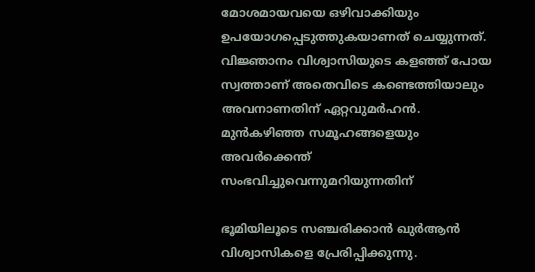മോശമായവയെ ഒഴിവാക്കിയും ഉപയോഗപ്പെടുത്തുകയാണത്‌ ചെയ്യുന്നത്‌. വിജ്ഞാനം വിശ്വാസിയുടെ കളഞ്ഞ്‌ പോയ സ്വത്താണ്‌ അതെവിടെ കണ്ടെത്തിയാലും അവനാണതിന്‌ ഏറ്റവുമര്‍ഹൻ.
മുന്‍കഴിഞ്ഞ സമൂഹങ്ങളെയും അവര്‍ക്കെന്ത്‌ സംഭവിച്ചുവെന്നുമറിയുന്നതിന്‌

ഭൂമിയിലൂടെ സഞ്ചരിക്കാൻ ഖുര്‍ആൻ വിശ്വാസികളെ പ്രേരിപ്പിക്കുന്നു.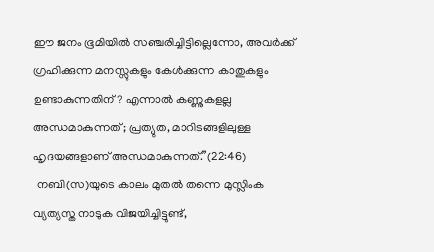ഈ ജനം ഭൂമിയില്‍ സഞ്ചരിച്ചിട്ടില്ലെന്നോ, അവര്‍ക്ക്‌ ഗ്രഹിക്കുന്ന മനസ്സുകളും കേള്‍ക്കുന്ന കാതുകളും ഉണ്ടാകുന്നതിന്‌? എന്നാല്‍ കണ്ണുകളല്ല അന്ധമാകുന്നത്‌; പ്രത്യുത, മാറിടങ്ങളിലുള്ള ഹൃദയങ്ങളാണ്‌ അന്ധമാകുന്നത്‌.”(22:46)
 നബി(സ)യുടെ കാലം മുതൽ തന്നെ മുസ്ലിംക വ്യത്യസ്ത നാടുക വിജയിച്ചിട്ടുണ്ട്‌,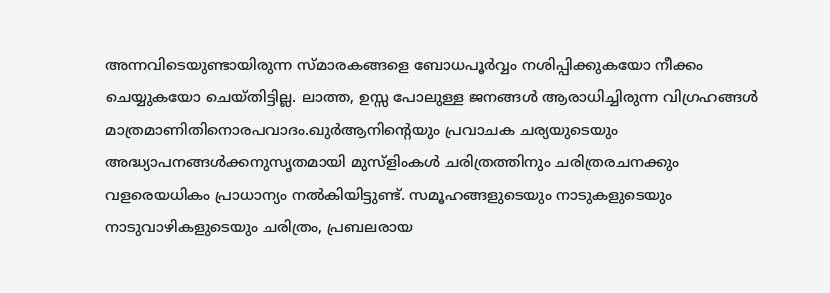അന്നവിടെയുണ്ടായിരുന്ന സ്മാരകങ്ങളെ ബോധപൂര്‍വ്വം നശിപ്പിക്കുകയോ നീക്കം ചെയ്യുകയോ ചെയ്തിട്ടില്ല. ലാത്ത, ഉസ്സ പോലുള്ള ജനങ്ങൾ ആരാധിച്ചിരുന്ന വിഗ്രഹങ്ങൾ മാത്രമാണിതിനൊരപവാദം.ഖുര്‍ആനിന്റെയും പ്രവാചക ചര്യയുടെയും അദ്ധ്യാപനങ്ങള്‍ക്കനുസൃതമായി മുസ്ളിംകൾ ചരിത്രത്തിനും ചരിത്രരചനക്കും വളരെയധികം പ്രാധാന്യം നല്‍കിയിട്ടുണ്ട്‌. സമൂഹങ്ങളുടെയും നാടുകളുടെയും നാടുവാഴികളുടെയും ചരിത്രം, പ്രബലരായ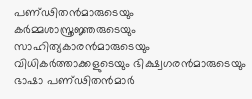പണ്ഢിതന്‍മാരുടെയും കര്‍മ്മശാസ്ത്രജ്ഞരുടെയും സാഹിത്യകാരന്‍മാരുടെയും വിധികര്‍ത്താക്കളുടെയും ഭിക്ഷ്വഗരന്‍മാരുടെയും ഭാഷാ പണ്ഢിതന്‍മാർ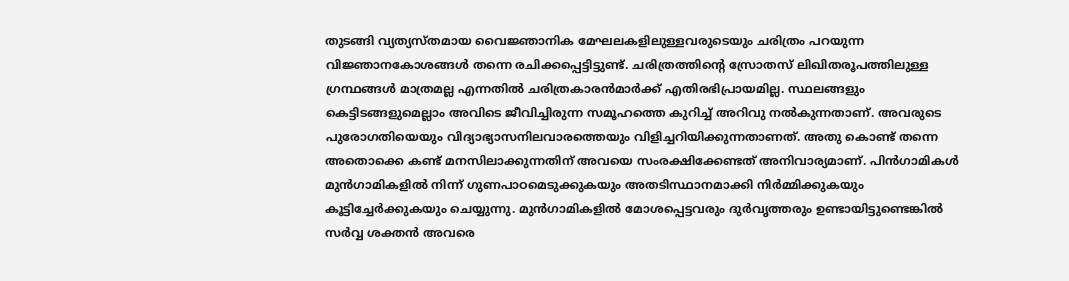തുടങ്ങി വ്യത്യസ്തമായ വൈജ്ഞാനിക മേഘലകളിലുള്ളവരുടെയും ചരിത്രം പറയുന്ന വിജ്ഞാനകോശങ്ങൾ തന്നെ രചിക്കപ്പെട്ടിട്ടുണ്ട്‌. ചരിത്രത്തിന്റെ സ്രോതസ്‌ ലിഖിതരൂപത്തിലുള്ള ഗ്രന്ഥങ്ങൾ മാത്രമല്ല എന്നതില്‍ ചരിത്രകാരന്‍മാര്‍ക്ക്‌ എതിരഭിപ്രായമില്ല. സ്ഥലങ്ങളും കെട്ടിടങ്ങളുമെല്ലാം അവിടെ ജീവിച്ചിരുന്ന സമൂഹത്തെ കുറിച്ച്‌ അറിവു നല്‍കുന്നതാണ്‌. അവരുടെ പുരോഗതിയെയും വിദ്യാഭ്യാസനിലവാരത്തെയും വിളിച്ചറിയിക്കുന്നതാണത്‌. അതു കൊണ്ട്‌ തന്നെ അതൊക്കെ കണ്ട്‌ മനസിലാക്കുന്നതിന്‌ അവയെ സംരക്ഷിക്കേണ്ടത്‌ അനിവാര്യമാണ്‌. പിന്‍ഗാമികള്‍ മുന്‍ഗാമികളില്‍ നിന്ന്‌ ഗുണപാഠമെടുക്കുകയും അതടിസ്ഥാനമാക്കി നിര്‍മ്മിക്കുകയും കൂട്ടിച്ചേര്‍ക്കുകയും ചെയ്യുന്നു. മുന്‍ഗാമികളിൽ മോശപ്പെട്ടവരും ദുര്‍വൃത്തരും ഉണ്ടായിട്ടുണ്ടെങ്കിൽ സര്‍വ്വ ശക്തൻ അവരെ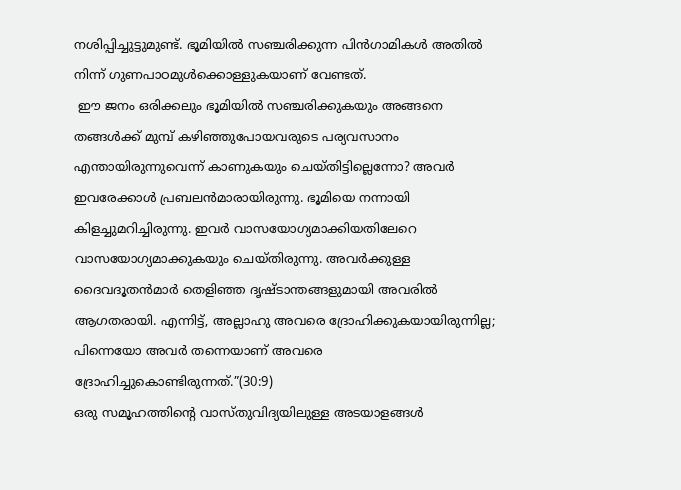നശിപ്പിച്ചുട്ടുമുണ്ട്‌. ഭൂമിയിൽ സഞ്ചരിക്കുന്ന പിന്‍ഗാമികൾ അതിൽ നിന്ന്‌ ഗുണപാഠമുള്‍ക്കൊള്ളുകയാണ്‌ വേണ്ടത്‌.
 ഈ ജനം ഒരിക്കലും ഭൂമിയിൽ സഞ്ചരിക്കുകയും അങ്ങനെ തങ്ങള്‍ക്ക്‌ മുമ്പ്‌ കഴിഞ്ഞുപോയവരുടെ പര്യവസാനം എന്തായിരുന്നുവെന്ന്‌ കാണുകയും ചെയ്തിട്ടില്ലെന്നോ? അവർ ഇവരേക്കാൾ പ്രബലന്‍മാരായിരുന്നു. ഭൂമിയെ നന്നായി കിളച്ചുമറിച്ചിരുന്നു. ഇവർ വാസയോഗ്യമാക്കിയതിലേറെ വാസയോഗ്യമാക്കുകയും ചെയ്തിരുന്നു. അവര്‍ക്കുള്ള ദൈവദൂതന്‍മാർ തെളിഞ്ഞ ദൃഷ്ടാന്തങ്ങളുമായി അവരിൽ ആഗതരായി. എന്നിട്ട്‌, അല്ലാഹു അവരെ ദ്രോഹിക്കുകയായിരുന്നില്ല; പിന്നെയോ അവര്‍ തന്നെയാണ്‌ അവരെ ദ്രോഹിച്ചുകൊണ്ടിരുന്നത്‌.”(30:9)
ഒരു സമൂഹത്തിന്റെ വാസ്തുവിദ്യയിലുള്ള അടയാളങ്ങൾ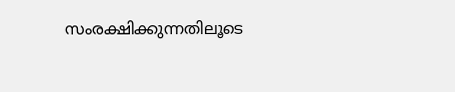സംരക്ഷിക്കുന്നതിലൂടെ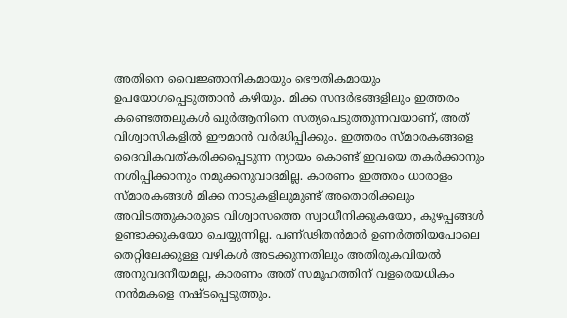അതിനെ വൈജ്ഞാനികമായും ഭൌതികമായും ഉപയോഗപ്പെടുത്താൻ കഴിയും. മിക്ക സന്ദര്‍ഭങ്ങളിലും ഇത്തരം കണ്ടെത്തലുകൾ ഖുര്‍ആനിനെ സത്യപെടുത്തുന്നവയാണ്‌, അത്‌ വിശ്വാസികളിൽ ഈമാൻ വര്‍ദ്ധിപ്പിക്കും. ഇത്തരം സ്മാരകങ്ങളെ ദൈവികവത്കരിക്കപ്പെടുന്ന ന്യായം കൊണ്ട്‌ ഇവയെ തകര്‍ക്കാനും നശിപ്പിക്കാനും നമുക്കനുവാദമില്ല. കാരണം ഇത്തരം ധാരാളം സ്മാരകങ്ങൾ മിക്ക നാടുകളിലുമുണ്ട്‌ അതൊരിക്കലും അവിടത്തുകാരുടെ വിശ്വാസത്തെ സ്വാധീനിക്കുകയോ, കുഴപ്പങ്ങൾ ഉണ്ടാക്കുകയോ ചെയ്യുന്നില്ല. പണ്ഢിതന്‍മാർ ഉണര്‍ത്തിയപോലെ തെറ്റിലേക്കുള്ള വഴികൾ അടക്കുന്നതിലും അതിരുകവിയൽ അനുവദനീയമല്ല, കാരണം അത്‌ സമൂഹത്തിന്‌ വളരെയധികം നന്‍മകളെ നഷ്ടപ്പെടുത്തും.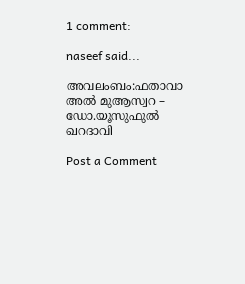1 comment:

naseef said...

അവലംബം:ഫതാവാ അൽ മുആസ്വറ – ഡോ.യൂസുഫുൽ ഖറദാവി

Post a Comment